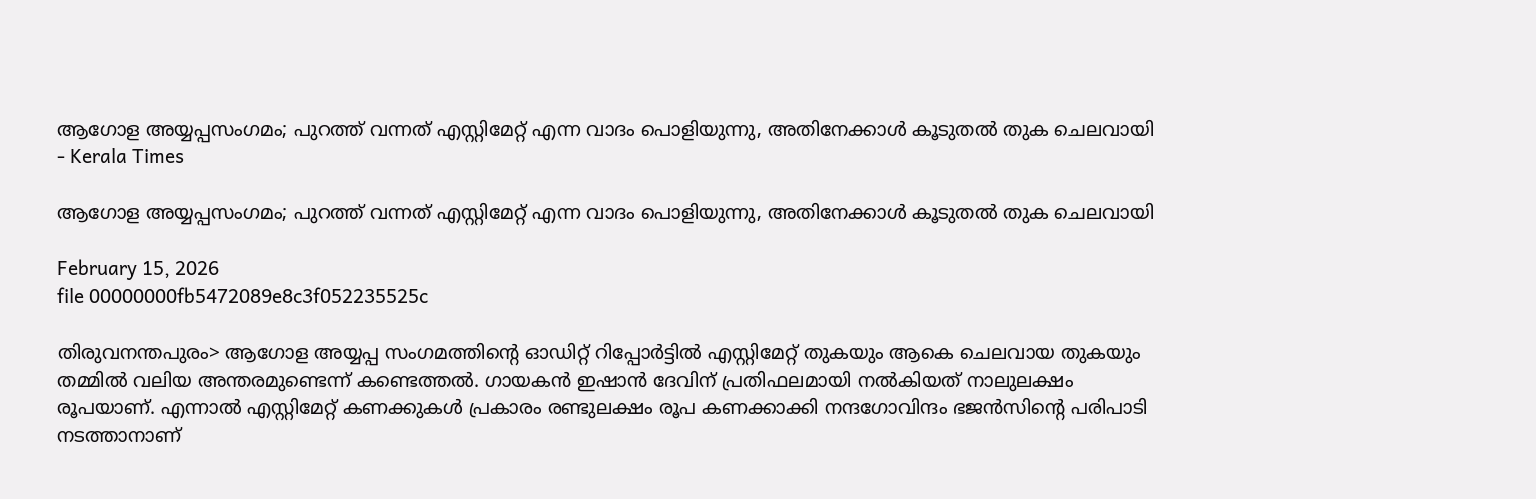ആഗോള അയ്യപ്പസംഗമം; പുറത്ത് വന്നത് എസ്റ്റിമേറ്റ് എന്ന വാദം പൊളിയുന്നു, അതിനേക്കാൾ കൂടുതൽ തുക ചെലവായി - Kerala Times

ആഗോള അയ്യപ്പസംഗമം; പുറത്ത് വന്നത് എസ്റ്റിമേറ്റ് എന്ന വാദം പൊളിയുന്നു, അതിനേക്കാൾ കൂടുതൽ തുക ചെലവായി

February 15, 2026
file 00000000fb5472089e8c3f052235525c

തിരുവനന്തപുരം> ആഗോള അയ്യപ്പ സംഗമത്തിന്റെ ഓഡിറ്റ് റിപ്പോർട്ടിൽ എസ്റ്റിമേറ്റ് തുകയും ആകെ ചെലവായ തുകയും തമ്മിൽ വലിയ അന്തരമുണ്ടെന്ന് കണ്ടെത്തൽ. ഗായകൻ ഇഷാൻ ദേവിന് പ്രതിഫലമായി നൽകിയത് നാലുലക്ഷം രൂപയാണ്. എന്നാൽ എസ്റ്റിമേറ്റ് കണക്കുകൾ പ്രകാരം രണ്ടുലക്ഷം രൂപ കണക്കാക്കി നന്ദഗോവിന്ദം ഭജൻസിന്റെ പരിപാടി നടത്താനാണ്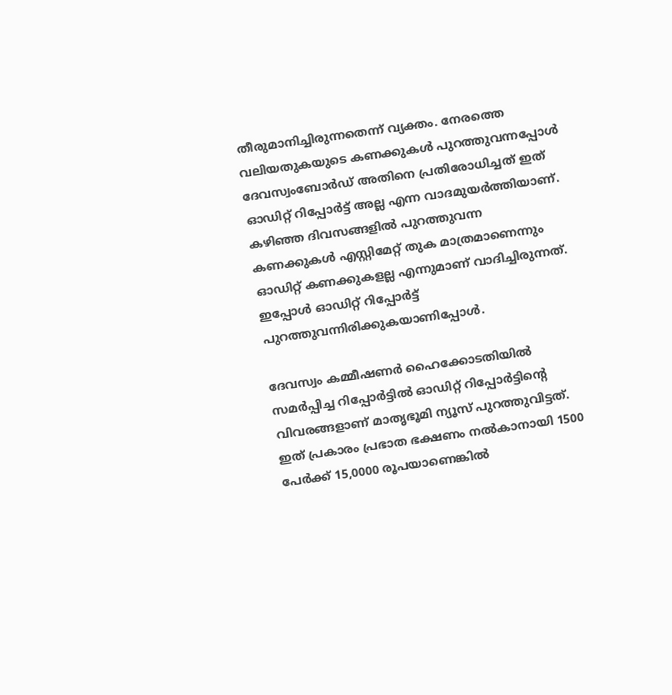തീരുമാനിച്ചിരുന്നതെന്ന് വ്യക്തം. നേരത്തെ വലിയതുകയുടെ കണക്കുകൾ പുറത്തുവന്നപ്പോൾ ദേവസ്വംബോർഡ് അതിനെ പ്രതിരോധിച്ചത് ഇത് ഓഡിറ്റ് റിപ്പോർട്ട് അല്ല എന്ന വാദമുയർത്തിയാണ്. കഴിഞ്ഞ ദിവസങ്ങളിൽ പുറത്തുവന്ന കണക്കുകൾ എസ്റ്റിമേറ്റ് തുക മാത്രമാണെന്നും ഓഡിറ്റ് കണക്കുകളല്ല എന്നുമാണ് വാദിച്ചിരുന്നത്. ഇപ്പോൾ ഓഡിറ്റ് റിപ്പോർട്ട് പുറത്തുവന്നിരിക്കുകയാണിപ്പോൾ.

ദേവസ്വം കമ്മീഷണർ ഹൈക്കോടതിയിൽ സമർപ്പിച്ച റിപ്പോർട്ടിൽ ഓഡിറ്റ് റിപ്പോർട്ടിന്റെ വിവരങ്ങളാണ് മാതൃഭൂമി ന്യൂസ് പുറത്തുവിട്ടത്. ഇത് പ്രകാരം പ്രഭാത ഭക്ഷണം നൽകാനായി 1500 പേർക്ക് 15,0000 രൂപയാണെങ്കിൽ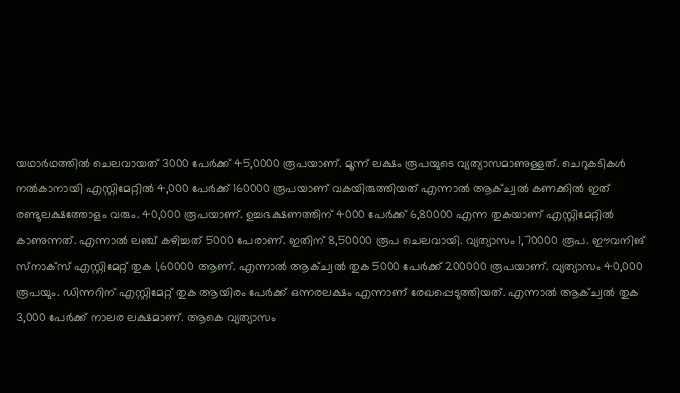യഥാർഥത്തിൽ ചെലവായത് 3000 പേർക്ക് 45,0000 രൂപയാണ്. മൂന്ന് ലക്ഷം രൂപയുടെ വ്യത്യാസമാണുള്ളത്. ചെറുകടികൾ നൽകാനായി എസ്റ്റിമേറ്റിൽ 4,000 പേർക്ക് 160000 രൂപയാണ് വകയിരുത്തിയത് എന്നാൽ ആക്ച്വൽ കണക്കിൽ ഇത് രണ്ടുലക്ഷത്തോളം വരും. 40,000 രൂപയാണ്. ഉച്ചഭക്ഷണത്തിന് 4000 പേർക്ക് 6,80000 എന്ന തുകയാണ് എസ്റ്റിമേറ്റിൽ കാണുന്നത്. എന്നാൽ ലഞ്ച് കഴിച്ചത് 5000 പേരാണ്. ഇതിന് 8,50000 രൂപ ചെലവായി. വ്യത്യാസം 1,70000 രൂപ. ഈവനിങ് സ്‌നാക്‌സ് എസ്റ്റിമേറ്റ് തുക 1,60000 ആണ്. എന്നാൽ ആക്ച്വൽ തുക 5000 പേർക്ക് 200000 രൂപയാണ്. വ്യത്യാസം 40,000 രൂപയും. ഡിന്നറിന് എസ്റ്റിമേറ്റ് തുക ആയിരം പേർക്ക് ഒന്നരലക്ഷം എന്നാണ് രേഖപ്പെടുത്തിയത്. എന്നാൽ ആക്ച്വൽ തുക 3,000 പേർക്ക് നാലര ലക്ഷമാണ്. ആകെ വ്യത്യാസം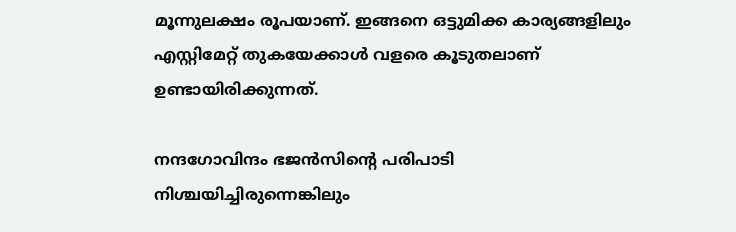മൂന്നുലക്ഷം രൂപയാണ്. ഇങ്ങനെ ഒട്ടുമിക്ക കാര്യങ്ങളിലും എസ്റ്റിമേറ്റ് തുകയേക്കാൾ വളരെ കൂടുതലാണ് ഉണ്ടായിരിക്കുന്നത്.

നന്ദഗോവിന്ദം ഭജൻസിന്റെ പരിപാടി നിശ്ചയിച്ചിരുന്നെങ്കിലും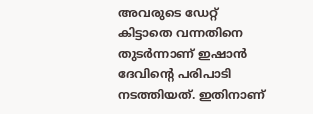അവരുടെ ഡേറ്റ് കിട്ടാതെ വന്നതിനെ തുടർന്നാണ് ഇഷാൻ ദേവിന്റെ പരിപാടി നടത്തിയത്. ഇതിനാണ്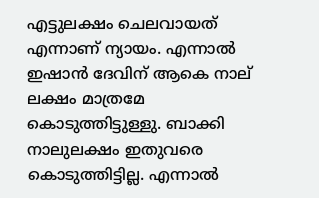എട്ടുലക്ഷം ചെലവായത് എന്നാണ് ന്യായം. എന്നാൽ ഇഷാൻ ദേവിന് ആകെ നാല് ലക്ഷം മാത്രമേ കൊടുത്തിട്ടുള്ളു. ബാക്കി നാലുലക്ഷം ഇതുവരെ കൊടുത്തിട്ടില്ല. എന്നാൽ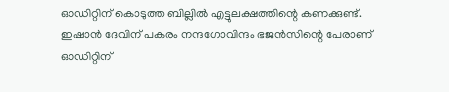ഓഡിറ്റിന് കൊടുത്ത ബില്ലിൽ എട്ടുലക്ഷത്തിന്റെ കണക്കുണ്ട്. ഇഷാൻ ദേവിന് പകരം നന്ദഗോവിന്ദം ഭജൻസിന്റെ പേരാണ് ഓഡിറ്റിന്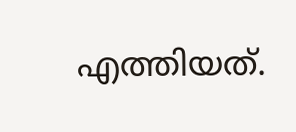എത്തിയത്.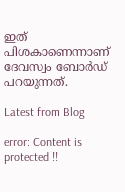ഇത് പിശകാണെന്നാണ് ദേവസ്വം ബോർഡ് പറയുന്നത്.

Latest from Blog

error: Content is protected !!